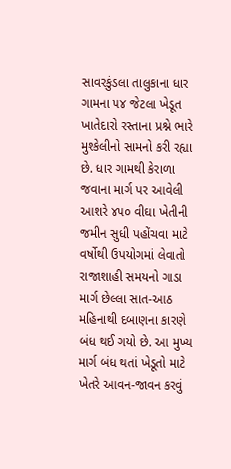સાવરકુંડલા તાલુકાના ધાર ગામના ૫૪ જેટલા ખેડૂત ખાતેદારો રસ્તાના પ્રશ્ને ભારે મુશ્કેલીનો સામનો કરી રહ્યા છે. ધાર ગામથી કેરાળા જવાના માર્ગ પર આવેલી આશરે ૪૫૦ વીઘા ખેતીની જમીન સુધી પહોંચવા માટે વર્ષોથી ઉપયોગમાં લેવાતો રાજાશાહી સમયનો ગાડા માર્ગ છેલ્લા સાત-આઠ મહિનાથી દબાણના કારણે બંધ થઈ ગયો છે. આ મુખ્ય માર્ગ બંધ થતાં ખેડૂતો માટે ખેતરે આવન-જાવન કરવું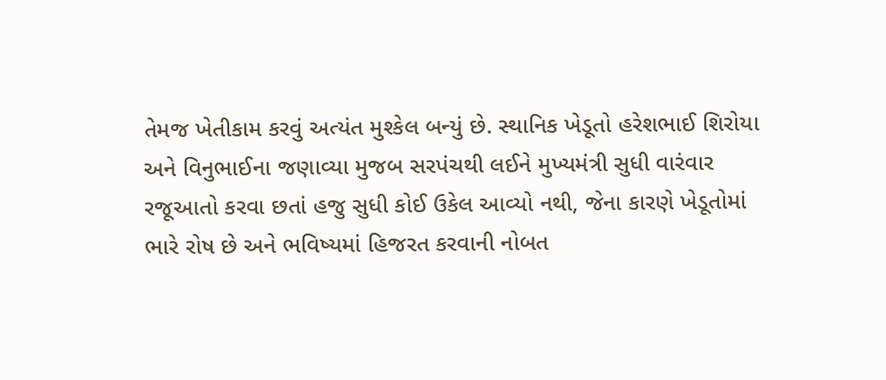તેમજ ખેતીકામ કરવું અત્યંત મુશ્કેલ બન્યું છે. સ્થાનિક ખેડૂતો હરેશભાઈ શિરોયા અને વિનુભાઈના જણાવ્યા મુજબ સરપંચથી લઈને મુખ્યમંત્રી સુધી વારંવાર રજૂઆતો કરવા છતાં હજુ સુધી કોઈ ઉકેલ આવ્યો નથી, જેના કારણે ખેડૂતોમાં ભારે રોષ છે અને ભવિષ્યમાં હિજરત કરવાની નોબત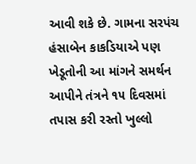આવી શકે છે. ગામના સરપંચ હંસાબેન કાકડિયાએ પણ ખેડૂતોની આ માંગને સમર્થન આપીને તંત્રને ૧૫ દિવસમાં તપાસ કરી રસ્તો ખુલ્લો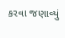કરવા જણાવ્યું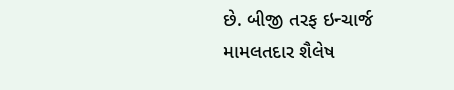છે. બીજી તરફ ઇન્ચાર્જ મામલતદાર શૈલેષ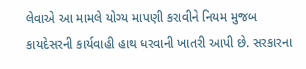લેવાએ આ મામલે યોગ્ય માપણી કરાવીને નિયમ મુજબ કાયદેસરની કાર્યવાહી હાથ ધરવાની ખાતરી આપી છે. સરકારના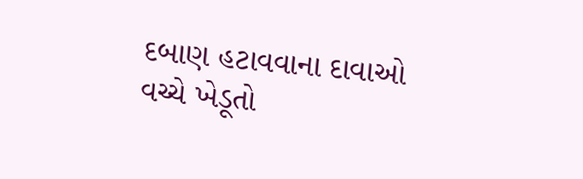દબાણ હટાવવાના દાવાઓ વચ્ચે ખેડૂતો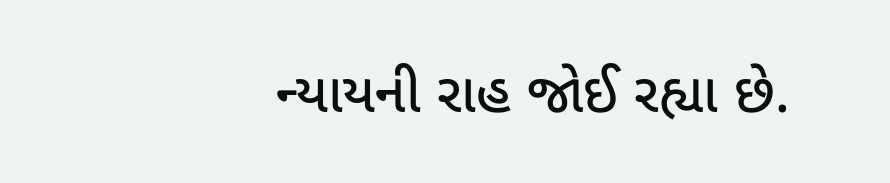ન્યાયની રાહ જોઈ રહ્યા છે.